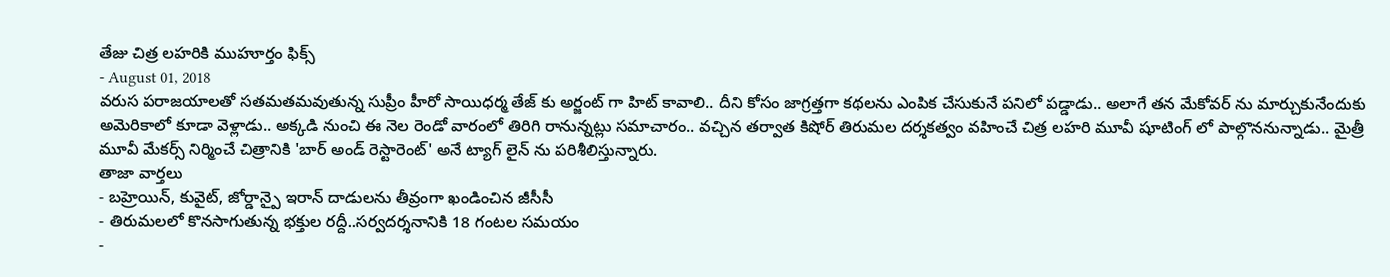తేజు చిత్ర లహరికి ముహూర్తం ఫిక్స్
- August 01, 2018
వరుస పరాజయాలతో సతమతమవుతున్న సుప్రీం హీరో సాయిధర్మ తేజ్ కు అర్జంట్ గా హిట్ కావాలి.. దీని కోసం జాగ్రత్తగా కథలను ఎంపిక చేసుకునే పనిలో పడ్డాడు.. అలాగే తన మేకోవర్ ను మార్చుకునేందుకు అమెరికాలో కూడా వెళ్లాడు.. అక్కడి నుంచి ఈ నెల రెండో వారంలో తిరిగి రానున్నట్లు సమాచారం.. వచ్చిన తర్వాత కిషోర్ తిరుమల దర్శకత్వం వహించే చిత్ర లహరి మూవీ షూటింగ్ లో పాల్గొననున్నాడు.. మైత్రీ మూవీ మేకర్స్ నిర్మించే చిత్రానికి 'బార్ అండ్ రెస్టారెంట్' అనే ట్యాగ్ లైన్ ను పరిశీలిస్తున్నారు.
తాజా వార్తలు
- బహ్రెయిన్, కువైట్, జోర్డాన్పై ఇరాన్ దాడులను తీవ్రంగా ఖండించిన జీసీసీ
- తిరుమలలో కొనసాగుతున్న భక్తుల రద్దీ..సర్వదర్శనానికి 18 గంటల సమయం
-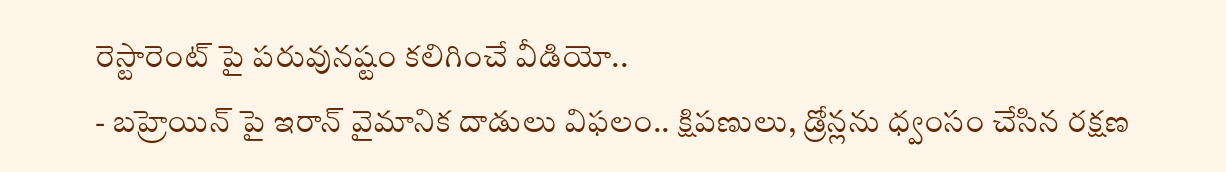రెస్టారెంట్ పై పరువునష్టం కలిగించే వీడియో..
- బహ్రెయిన్ పై ఇరాన్ వైమానిక దాడులు విఫలం.. క్షిపణులు, డ్రోన్లను ధ్వంసం చేసిన రక్షణ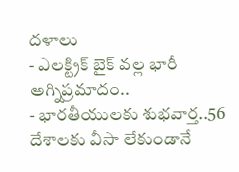దళాలు
- ఎలక్ట్రిక్ బైక్ వల్ల భారీ అగ్నిప్రమాదం..
- భారతీయులకు శుభవార్త..56 దేశాలకు వీసా లేకుండానే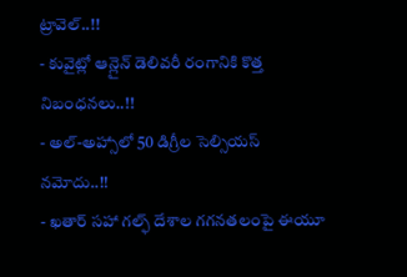ట్రావెల్..!!
- కువైట్లో ఆన్లైన్ డెలివరీ రంగానికి కొత్త నిబంధనలు..!!
- అల్-అహ్సాలో 50 డిగ్రీల సెల్సియస్ నమోదు..!!
- ఖతార్ సహా గల్ఫ్ దేశాల గగనతలంపై ఈయూ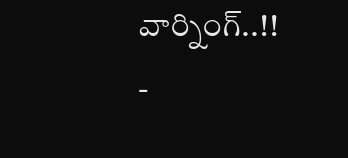వార్నింగ్..!!
-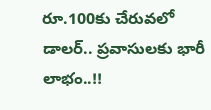రూ.100కు చేరువలో డాలర్.. ప్రవాసులకు భారీ లాభం..!!